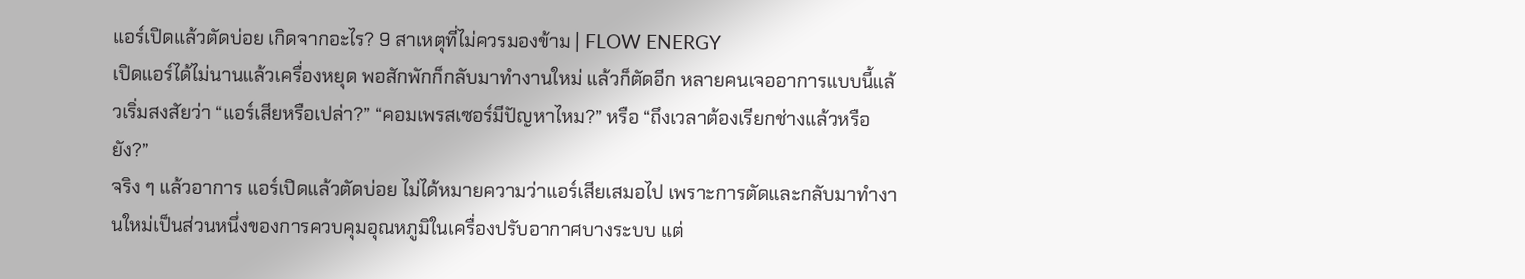แอร์เปิดแล้วตัดบ่อย เกิดจากอะไร? 9 สาเหตุที่ไม่ควรมองข้าม | FLOW ENERGY
เปิดแอร์ได้ไม่นานแล้วเครื่องหยุด พอสักพักก็กลับมาทำงานใหม่ แล้วก็ตัดอีก หลายคนเจออาการแบบนี้แล้วเริ่มสงสัยว่า “แอร์เสียหรือเปล่า?” “คอมเพรสเซอร์มีปัญหาไหม?” หรือ “ถึงเวลาต้องเรียกช่างแล้วหรือยัง?”
จริง ๆ แล้วอาการ แอร์เปิดแล้วตัดบ่อย ไม่ได้หมายความว่าแอร์เสียเสมอไป เพราะการตัดและกลับมาทำงานใหม่เป็นส่วนหนึ่งของการควบคุมอุณหภูมิในเครื่องปรับอากาศบางระบบ แต่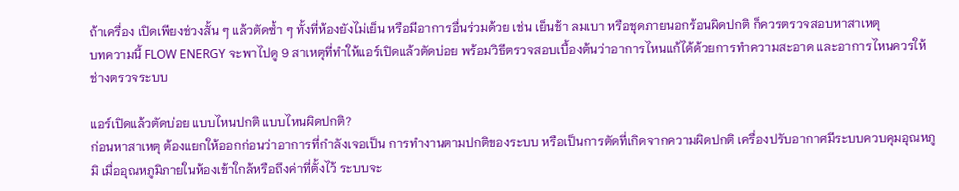ถ้าเครื่อง เปิดเพียงช่วงสั้น ๆ แล้วตัดซ้ำ ๆ ทั้งที่ห้องยังไม่เย็น หรือมีอาการอื่นร่วมด้วย เช่น เย็นช้า ลมเบา หรือชุดภายนอกร้อนผิดปกติ ก็ควรตรวจสอบหาสาเหตุ
บทความนี้ FLOW ENERGY จะพาไปดู 9 สาเหตุที่ทำให้แอร์เปิดแล้วตัดบ่อย พร้อมวิธีตรวจสอบเบื้องต้นว่าอาการไหนแก้ได้ด้วยการทำความสะอาด และอาการไหนควรให้ช่างตรวจระบบ

แอร์เปิดแล้วตัดบ่อย แบบไหนปกติ แบบไหนผิดปกติ?
ก่อนหาสาเหตุ ต้องแยกให้ออกก่อนว่าอาการที่กำลังเจอเป็น การทำงานตามปกติของระบบ หรือเป็นการตัดที่เกิดจากความผิดปกติ เครื่องปรับอากาศมีระบบควบคุมอุณหภูมิ เมื่ออุณหภูมิภายในห้องเข้าใกล้หรือถึงค่าที่ตั้งไว้ ระบบจะ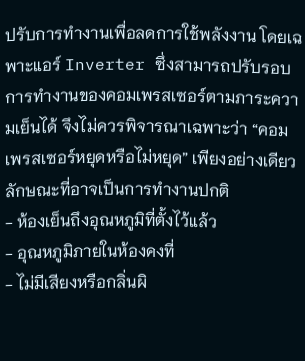ปรับการทำงานเพื่อลดการใช้พลังงาน โดยเฉพาะแอร์ Inverter ซึ่งสามารถปรับรอบการทำงานของคอมเพรสเซอร์ตามภาระความเย็นได้ จึงไม่ควรพิจารณาเฉพาะว่า “คอมเพรสเซอร์หยุดหรือไม่หยุด” เพียงอย่างเดียว
ลักษณะที่อาจเป็นการทำงานปกติ
- ห้องเย็นถึงอุณหภูมิที่ตั้งไว้แล้ว
- อุณหภูมิภายในห้องคงที่
- ไม่มีเสียงหรือกลิ่นผิ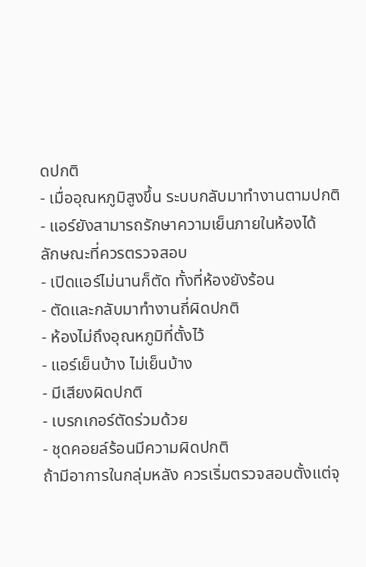ดปกติ
- เมื่ออุณหภูมิสูงขึ้น ระบบกลับมาทำงานตามปกติ
- แอร์ยังสามารถรักษาความเย็นภายในห้องได้
ลักษณะที่ควรตรวจสอบ
- เปิดแอร์ไม่นานก็ตัด ทั้งที่ห้องยังร้อน
- ตัดและกลับมาทำงานถี่ผิดปกติ
- ห้องไม่ถึงอุณหภูมิที่ตั้งไว้
- แอร์เย็นบ้าง ไม่เย็นบ้าง
- มีเสียงผิดปกติ
- เบรกเกอร์ตัดร่วมด้วย
- ชุดคอยล์ร้อนมีความผิดปกติ
ถ้ามีอาการในกลุ่มหลัง ควรเริ่มตรวจสอบตั้งแต่จุ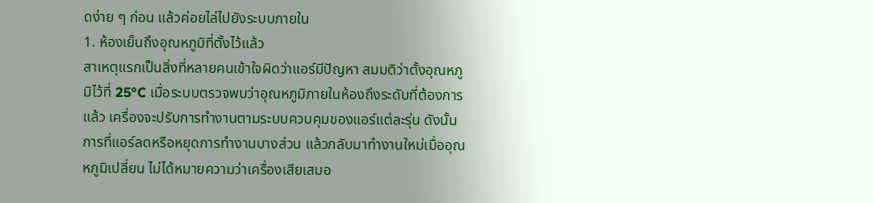ดง่าย ๆ ก่อน แล้วค่อยไล่ไปยังระบบภายใน
1. ห้องเย็นถึงอุณหภูมิที่ตั้งไว้แล้ว
สาเหตุแรกเป็นสิ่งที่หลายคนเข้าใจผิดว่าแอร์มีปัญหา สมมติว่าตั้งอุณหภูมิไว้ที่ 25°C เมื่อระบบตรวจพบว่าอุณหภูมิภายในห้องถึงระดับที่ต้องการแล้ว เครื่องจะปรับการทำงานตามระบบควบคุมของแอร์แต่ละรุ่น ดังนั้นการที่แอร์ลดหรือหยุดการทำงานบางส่วน แล้วกลับมาทำงานใหม่เมื่ออุณหภูมิเปลี่ยน ไม่ได้หมายความว่าเครื่องเสียเสมอ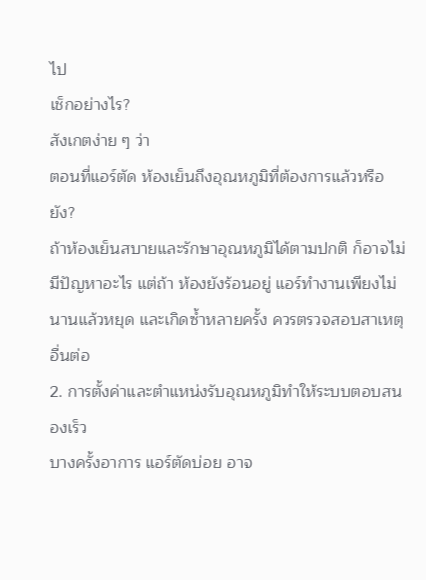ไป
เช็กอย่างไร?
สังเกตง่าย ๆ ว่า
ตอนที่แอร์ตัด ห้องเย็นถึงอุณหภูมิที่ต้องการแล้วหรือยัง?
ถ้าห้องเย็นสบายและรักษาอุณหภูมิได้ตามปกติ ก็อาจไม่มีปัญหาอะไร แต่ถ้า ห้องยังร้อนอยู่ แอร์ทำงานเพียงไม่นานแล้วหยุด และเกิดซ้ำหลายครั้ง ควรตรวจสอบสาเหตุอื่นต่อ
2. การตั้งค่าและตำแหน่งรับอุณหภูมิทำให้ระบบตอบสนองเร็ว
บางครั้งอาการ แอร์ตัดบ่อย อาจ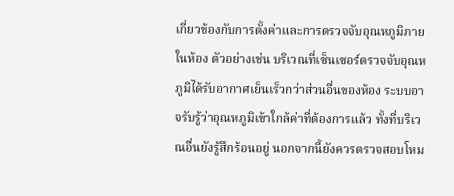เกี่ยวข้องกับการตั้งค่าและการตรวจจับอุณหภูมิภายในห้อง ตัวอย่างเช่น บริเวณที่เซ็นเซอร์ตรวจจับอุณหภูมิได้รับอากาศเย็นเร็วกว่าส่วนอื่นของห้อง ระบบอาจรับรู้ว่าอุณหภูมิเข้าใกล้ค่าที่ต้องการแล้ว ทั้งที่บริเวณอื่นยังรู้สึกร้อนอยู่ นอกจากนี้ยังควรตรวจสอบโหม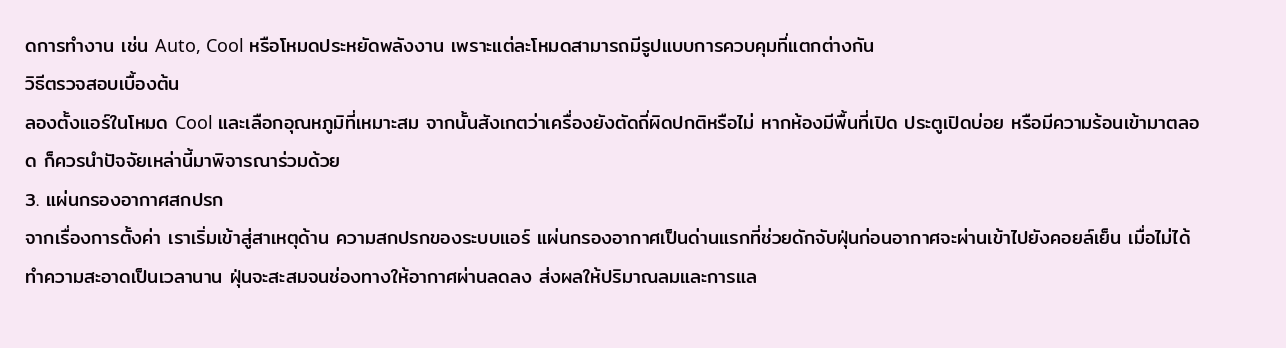ดการทำงาน เช่น Auto, Cool หรือโหมดประหยัดพลังงาน เพราะแต่ละโหมดสามารถมีรูปแบบการควบคุมที่แตกต่างกัน
วิธีตรวจสอบเบื้องต้น
ลองตั้งแอร์ในโหมด Cool และเลือกอุณหภูมิที่เหมาะสม จากนั้นสังเกตว่าเครื่องยังตัดถี่ผิดปกติหรือไม่ หากห้องมีพื้นที่เปิด ประตูเปิดบ่อย หรือมีความร้อนเข้ามาตลอด ก็ควรนำปัจจัยเหล่านี้มาพิจารณาร่วมด้วย
3. แผ่นกรองอากาศสกปรก
จากเรื่องการตั้งค่า เราเริ่มเข้าสู่สาเหตุด้าน ความสกปรกของระบบแอร์ แผ่นกรองอากาศเป็นด่านแรกที่ช่วยดักจับฝุ่นก่อนอากาศจะผ่านเข้าไปยังคอยล์เย็น เมื่อไม่ได้ทำความสะอาดเป็นเวลานาน ฝุ่นจะสะสมจนช่องทางให้อากาศผ่านลดลง ส่งผลให้ปริมาณลมและการแล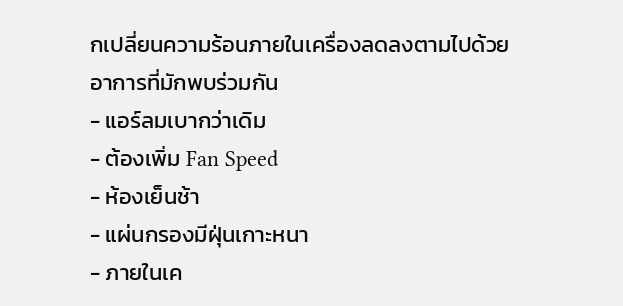กเปลี่ยนความร้อนภายในเครื่องลดลงตามไปด้วย
อาการที่มักพบร่วมกัน
- แอร์ลมเบากว่าเดิม
- ต้องเพิ่ม Fan Speed
- ห้องเย็นช้า
- แผ่นกรองมีฝุ่นเกาะหนา
- ภายในเค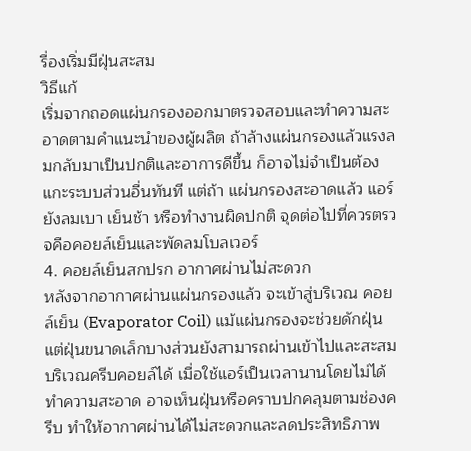รื่องเริ่มมีฝุ่นสะสม
วิธีแก้
เริ่มจากถอดแผ่นกรองออกมาตรวจสอบและทำความสะอาดตามคำแนะนำของผู้ผลิต ถ้าล้างแผ่นกรองแล้วแรงลมกลับมาเป็นปกติและอาการดีขึ้น ก็อาจไม่จำเป็นต้องแกะระบบส่วนอื่นทันที แต่ถ้า แผ่นกรองสะอาดแล้ว แอร์ยังลมเบา เย็นช้า หรือทำงานผิดปกติ จุดต่อไปที่ควรตรวจคือคอยล์เย็นและพัดลมโบลเวอร์
4. คอยล์เย็นสกปรก อากาศผ่านไม่สะดวก
หลังจากอากาศผ่านแผ่นกรองแล้ว จะเข้าสู่บริเวณ คอยล์เย็น (Evaporator Coil) แม้แผ่นกรองจะช่วยดักฝุ่น แต่ฝุ่นขนาดเล็กบางส่วนยังสามารถผ่านเข้าไปและสะสมบริเวณครีบคอยล์ได้ เมื่อใช้แอร์เป็นเวลานานโดยไม่ได้ทำความสะอาด อาจเห็นฝุ่นหรือคราบปกคลุมตามช่องครีบ ทำให้อากาศผ่านได้ไม่สะดวกและลดประสิทธิภาพ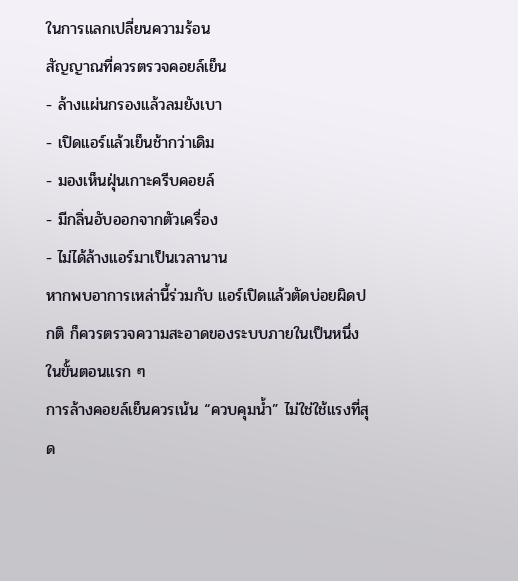ในการแลกเปลี่ยนความร้อน
สัญญาณที่ควรตรวจคอยล์เย็น
- ล้างแผ่นกรองแล้วลมยังเบา
- เปิดแอร์แล้วเย็นช้ากว่าเดิม
- มองเห็นฝุ่นเกาะครีบคอยล์
- มีกลิ่นอับออกจากตัวเครื่อง
- ไม่ได้ล้างแอร์มาเป็นเวลานาน
หากพบอาการเหล่านี้ร่วมกับ แอร์เปิดแล้วตัดบ่อยผิดปกติ ก็ควรตรวจความสะอาดของระบบภายในเป็นหนึ่งในขั้นตอนแรก ๆ
การล้างคอยล์เย็นควรเน้น “ควบคุมน้ำ” ไม่ใช่ใช้แรงที่สุด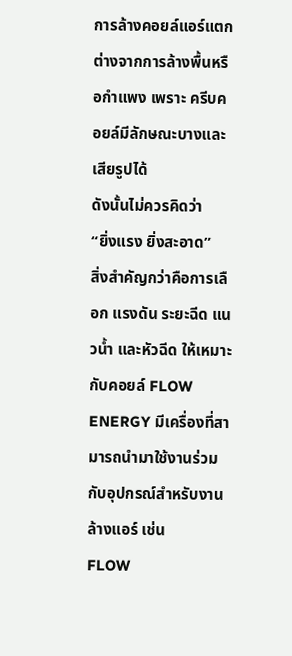การล้างคอยล์แอร์แตกต่างจากการล้างพื้นหรือกำแพง เพราะ ครีบคอยล์มีลักษณะบางและเสียรูปได้
ดังนั้นไม่ควรคิดว่า
“ยิ่งแรง ยิ่งสะอาด”
สิ่งสำคัญกว่าคือการเลือก แรงดัน ระยะฉีด แนวน้ำ และหัวฉีด ให้เหมาะกับคอยล์ FLOW ENERGY มีเครื่องที่สามารถนำมาใช้งานร่วมกับอุปกรณ์สำหรับงานล้างแอร์ เช่น
FLOW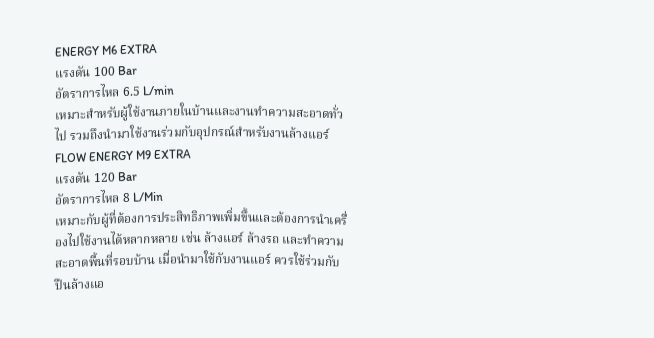ENERGY M6 EXTRA
แรงดัน 100 Bar
อัตราการไหล 6.5 L/min
เหมาะสำหรับผู้ใช้งานภายในบ้านและงานทำความสะอาดทั่วไป รวมถึงนำมาใช้งานร่วมกับอุปกรณ์สำหรับงานล้างแอร์
FLOW ENERGY M9 EXTRA
แรงดัน 120 Bar
อัตราการไหล 8 L/Min
เหมาะกับผู้ที่ต้องการประสิทธิภาพเพิ่มขึ้นและต้องการนำเครื่องไปใช้งานได้หลากหลาย เช่น ล้างแอร์ ล้างรถ และทำความสะอาดพื้นที่รอบบ้าน เมื่อนำมาใช้กับงานแอร์ ควรใช้ร่วมกับ ปืนล้างแอ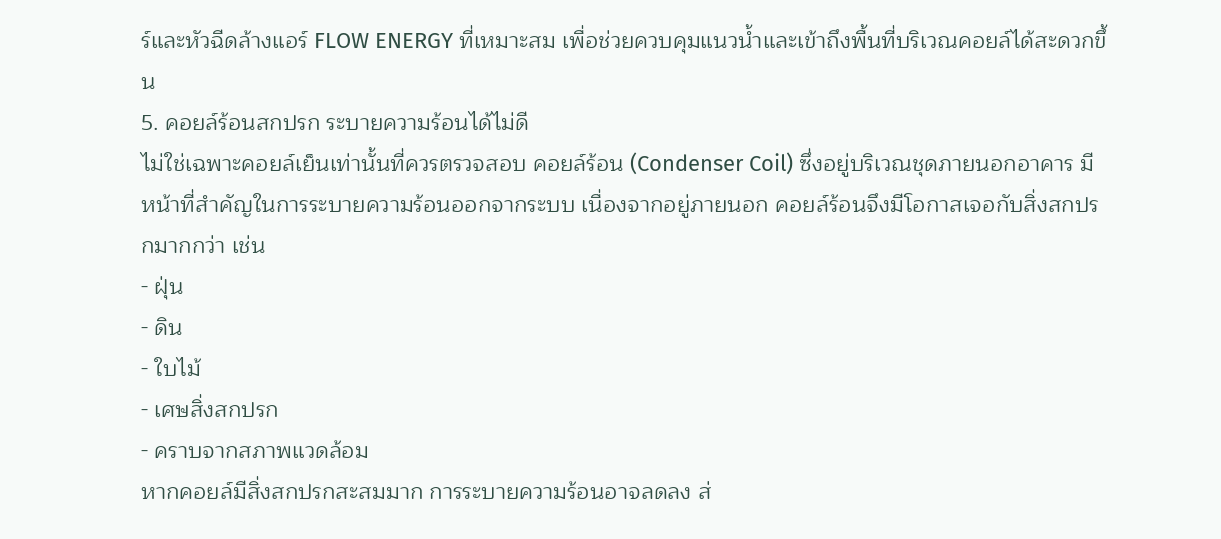ร์และหัวฉีดล้างแอร์ FLOW ENERGY ที่เหมาะสม เพื่อช่วยควบคุมแนวน้ำและเข้าถึงพื้นที่บริเวณคอยล์ได้สะดวกขึ้น
5. คอยล์ร้อนสกปรก ระบายความร้อนได้ไม่ดี
ไม่ใช่เฉพาะคอยล์เย็นเท่านั้นที่ควรตรวจสอบ คอยล์ร้อน (Condenser Coil) ซึ่งอยู่บริเวณชุดภายนอกอาคาร มีหน้าที่สำคัญในการระบายความร้อนออกจากระบบ เนื่องจากอยู่ภายนอก คอยล์ร้อนจึงมีโอกาสเจอกับสิ่งสกปรกมากกว่า เช่น
- ฝุ่น
- ดิน
- ใบไม้
- เศษสิ่งสกปรก
- คราบจากสภาพแวดล้อม
หากคอยล์มีสิ่งสกปรกสะสมมาก การระบายความร้อนอาจลดลง ส่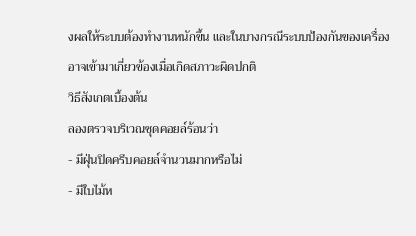งผลให้ระบบต้องทำงานหนักขึ้น และในบางกรณีระบบป้องกันของเครื่องอาจเข้ามาเกี่ยวข้องเมื่อเกิดสภาวะผิดปกติ
วิธีสังเกตเบื้องต้น
ลองตรวจบริเวณชุดคอยล์ร้อนว่า
- มีฝุ่นปิดครีบคอยล์จำนวนมากหรือไม่
- มีใบไม้ห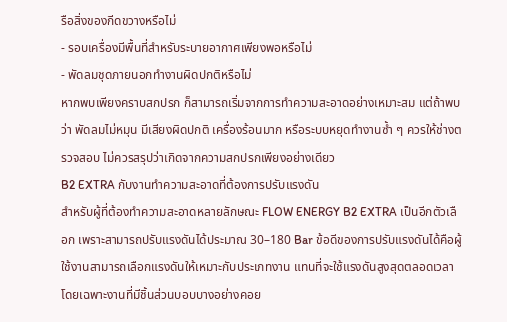รือสิ่งของกีดขวางหรือไม่
- รอบเครื่องมีพื้นที่สำหรับระบายอากาศเพียงพอหรือไม่
- พัดลมชุดภายนอกทำงานผิดปกติหรือไม่
หากพบเพียงคราบสกปรก ก็สามารถเริ่มจากการทำความสะอาดอย่างเหมาะสม แต่ถ้าพบว่า พัดลมไม่หมุน มีเสียงผิดปกติ เครื่องร้อนมาก หรือระบบหยุดทำงานซ้ำ ๆ ควรให้ช่างตรวจสอบ ไม่ควรสรุปว่าเกิดจากความสกปรกเพียงอย่างเดียว
B2 EXTRA กับงานทำความสะอาดที่ต้องการปรับแรงดัน
สำหรับผู้ที่ต้องทำความสะอาดหลายลักษณะ FLOW ENERGY B2 EXTRA เป็นอีกตัวเลือก เพราะสามารถปรับแรงดันได้ประมาณ 30–180 Bar ข้อดีของการปรับแรงดันได้คือผู้ใช้งานสามารถเลือกแรงดันให้เหมาะกับประเภทงาน แทนที่จะใช้แรงดันสูงสุดตลอดเวลา โดยเฉพาะงานที่มีชิ้นส่วนบอบบางอย่างคอย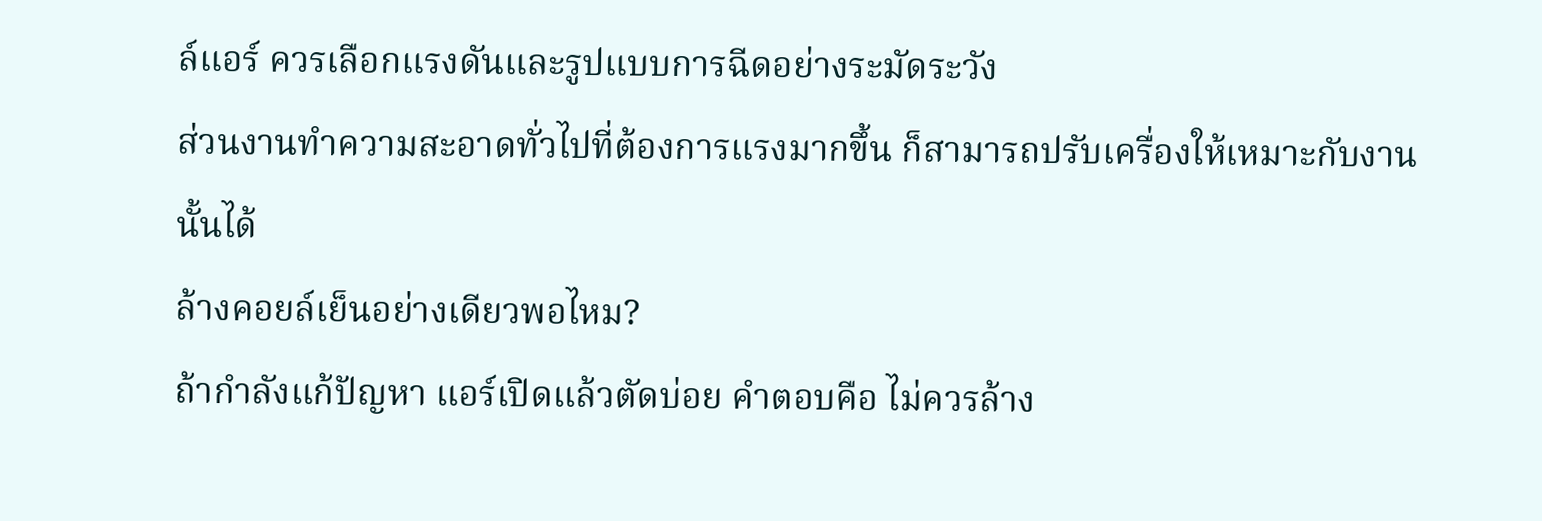ล์แอร์ ควรเลือกแรงดันและรูปแบบการฉีดอย่างระมัดระวัง
ส่วนงานทำความสะอาดทั่วไปที่ต้องการแรงมากขึ้น ก็สามารถปรับเครื่องให้เหมาะกับงานนั้นได้
ล้างคอยล์เย็นอย่างเดียวพอไหม?
ถ้ากำลังแก้ปัญหา แอร์เปิดแล้วตัดบ่อย คำตอบคือ ไม่ควรล้าง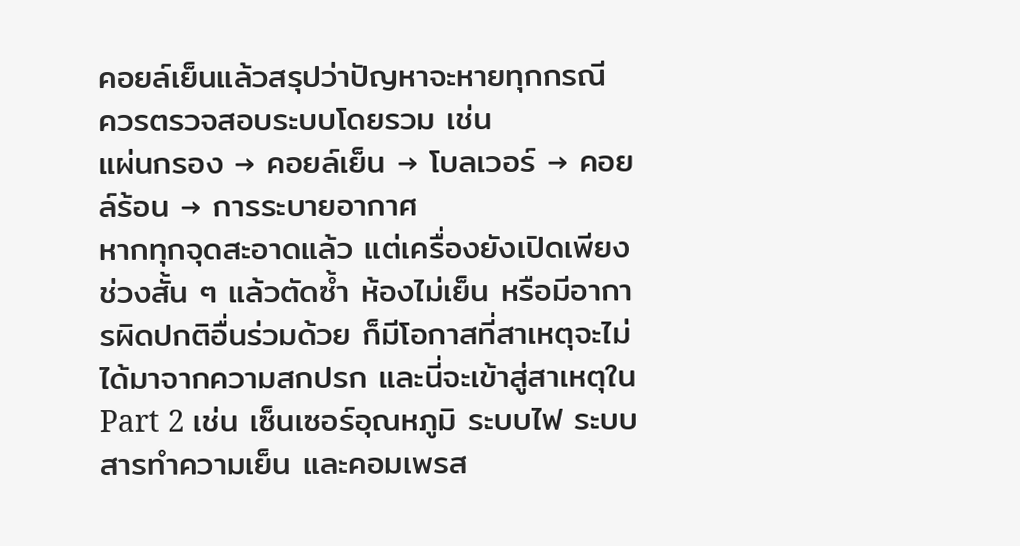คอยล์เย็นแล้วสรุปว่าปัญหาจะหายทุกกรณี
ควรตรวจสอบระบบโดยรวม เช่น
แผ่นกรอง → คอยล์เย็น → โบลเวอร์ → คอยล์ร้อน → การระบายอากาศ
หากทุกจุดสะอาดแล้ว แต่เครื่องยังเปิดเพียงช่วงสั้น ๆ แล้วตัดซ้ำ ห้องไม่เย็น หรือมีอาการผิดปกติอื่นร่วมด้วย ก็มีโอกาสที่สาเหตุจะไม่ได้มาจากความสกปรก และนี่จะเข้าสู่สาเหตุใน Part 2 เช่น เซ็นเซอร์อุณหภูมิ ระบบไฟ ระบบสารทำความเย็น และคอมเพรส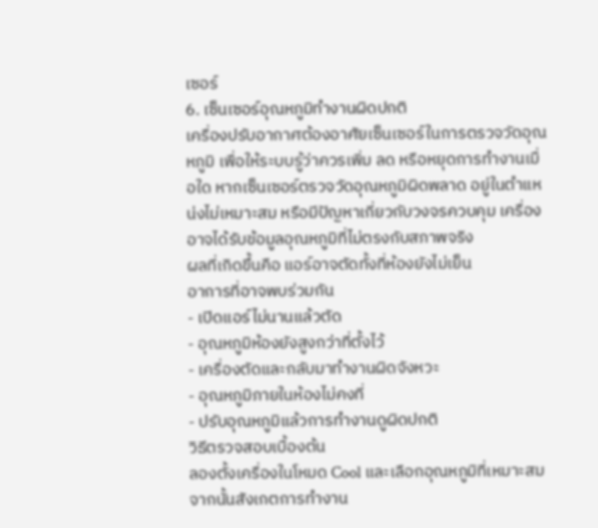เซอร์
6. เซ็นเซอร์อุณหภูมิทำงานผิดปกติ
เครื่องปรับอากาศต้องอาศัยเซ็นเซอร์ในการตรวจวัดอุณหภูมิ เพื่อให้ระบบรู้ว่าควรเพิ่ม ลด หรือหยุดการทำงานเมื่อใด หากเซ็นเซอร์ตรวจวัดอุณหภูมิผิดพลาด อยู่ในตำแหน่งไม่เหมาะสม หรือมีปัญหาเกี่ยวกับวงจรควบคุม เครื่องอาจได้รับข้อมูลอุณหภูมิที่ไม่ตรงกับสภาพจริง
ผลที่เกิดขึ้นคือ แอร์อาจตัดทั้งที่ห้องยังไม่เย็น
อาการที่อาจพบร่วมกัน
- เปิดแอร์ไม่นานแล้วตัด
- อุณหภูมิห้องยังสูงกว่าที่ตั้งไว้
- เครื่องตัดและกลับมาทำงานผิดจังหวะ
- อุณหภูมิภายในห้องไม่คงที่
- ปรับอุณหภูมิแล้วการทำงานดูผิดปกติ
วิธีตรวจสอบเบื้องต้น
ลองตั้งเครื่องในโหมด Cool และเลือกอุณหภูมิที่เหมาะสม จากนั้นสังเกตการทำงาน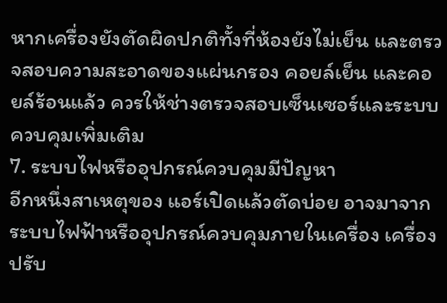หากเครื่องยังตัดผิดปกติทั้งที่ห้องยังไม่เย็น และตรวจสอบความสะอาดของแผ่นกรอง คอยล์เย็น และคอยล์ร้อนแล้ว ควรให้ช่างตรวจสอบเซ็นเซอร์และระบบควบคุมเพิ่มเติม
7. ระบบไฟหรืออุปกรณ์ควบคุมมีปัญหา
อีกหนึ่งสาเหตุของ แอร์เปิดแล้วตัดบ่อย อาจมาจากระบบไฟฟ้าหรืออุปกรณ์ควบคุมภายในเครื่อง เครื่องปรับ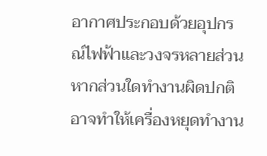อากาศประกอบด้วยอุปกรณ์ไฟฟ้าและวงจรหลายส่วน หากส่วนใดทำงานผิดปกติ อาจทำให้เครื่องหยุดทำงาน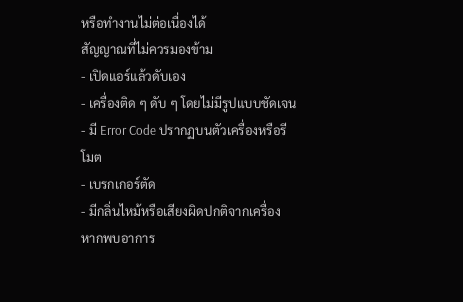หรือทำงานไม่ต่อเนื่องได้
สัญญาณที่ไม่ควรมองข้าม
- เปิดแอร์แล้วดับเอง
- เครื่องติด ๆ ดับ ๆ โดยไม่มีรูปแบบชัดเจน
- มี Error Code ปรากฏบนตัวเครื่องหรือรีโมต
- เบรกเกอร์ตัด
- มีกลิ่นไหม้หรือเสียงผิดปกติจากเครื่อง
หากพบอาการ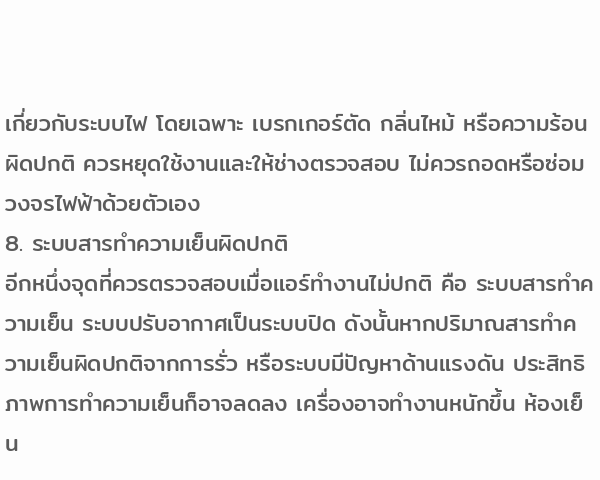เกี่ยวกับระบบไฟ โดยเฉพาะ เบรกเกอร์ตัด กลิ่นไหม้ หรือความร้อนผิดปกติ ควรหยุดใช้งานและให้ช่างตรวจสอบ ไม่ควรถอดหรือซ่อมวงจรไฟฟ้าด้วยตัวเอง
8. ระบบสารทำความเย็นผิดปกติ
อีกหนึ่งจุดที่ควรตรวจสอบเมื่อแอร์ทำงานไม่ปกติ คือ ระบบสารทำความเย็น ระบบปรับอากาศเป็นระบบปิด ดังนั้นหากปริมาณสารทำความเย็นผิดปกติจากการรั่ว หรือระบบมีปัญหาด้านแรงดัน ประสิทธิภาพการทำความเย็นก็อาจลดลง เครื่องอาจทำงานหนักขึ้น ห้องเย็น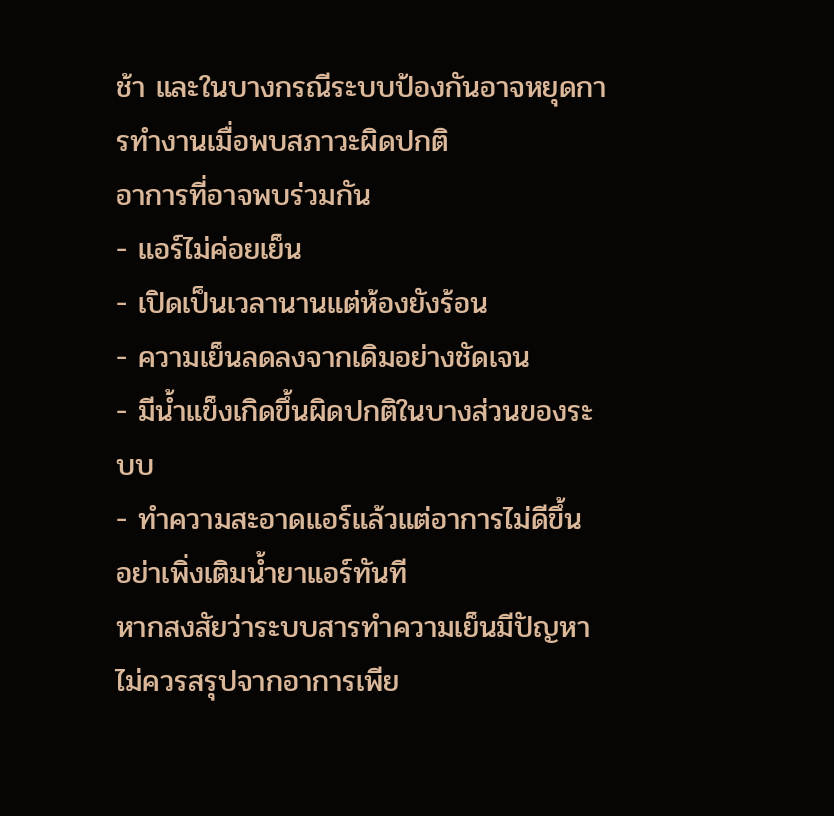ช้า และในบางกรณีระบบป้องกันอาจหยุดการทำงานเมื่อพบสภาวะผิดปกติ
อาการที่อาจพบร่วมกัน
- แอร์ไม่ค่อยเย็น
- เปิดเป็นเวลานานแต่ห้องยังร้อน
- ความเย็นลดลงจากเดิมอย่างชัดเจน
- มีน้ำแข็งเกิดขึ้นผิดปกติในบางส่วนของระบบ
- ทำความสะอาดแอร์แล้วแต่อาการไม่ดีขึ้น
อย่าเพิ่งเติมน้ำยาแอร์ทันที
หากสงสัยว่าระบบสารทำความเย็นมีปัญหา ไม่ควรสรุปจากอาการเพีย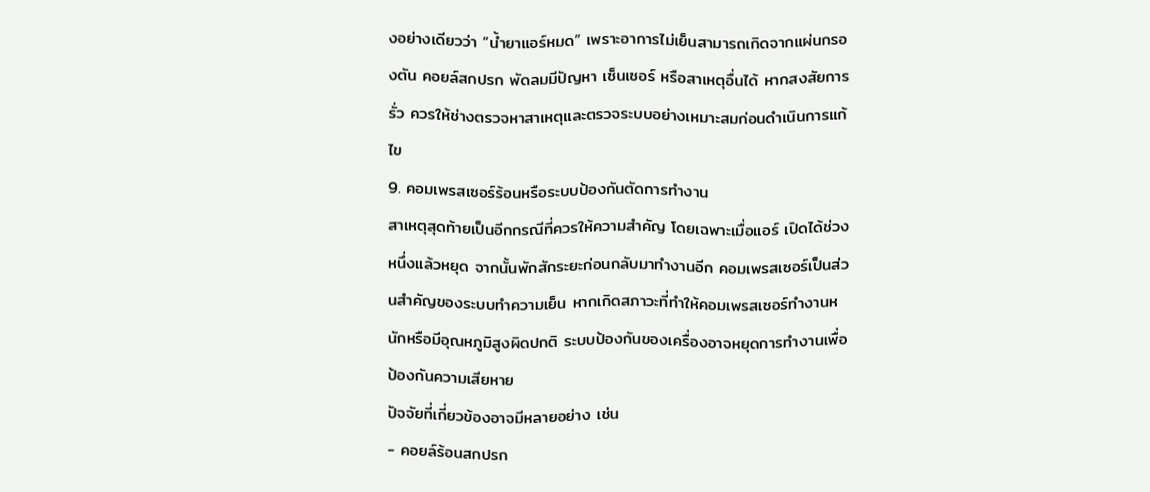งอย่างเดียวว่า “น้ำยาแอร์หมด” เพราะอาการไม่เย็นสามารถเกิดจากแผ่นกรองตัน คอยล์สกปรก พัดลมมีปัญหา เซ็นเซอร์ หรือสาเหตุอื่นได้ หากสงสัยการรั่ว ควรให้ช่างตรวจหาสาเหตุและตรวจระบบอย่างเหมาะสมก่อนดำเนินการแก้ไข
9. คอมเพรสเซอร์ร้อนหรือระบบป้องกันตัดการทำงาน
สาเหตุสุดท้ายเป็นอีกกรณีที่ควรให้ความสำคัญ โดยเฉพาะเมื่อแอร์ เปิดได้ช่วงหนึ่งแล้วหยุด จากนั้นพักสักระยะก่อนกลับมาทำงานอีก คอมเพรสเซอร์เป็นส่วนสำคัญของระบบทำความเย็น หากเกิดสภาวะที่ทำให้คอมเพรสเซอร์ทำงานหนักหรือมีอุณหภูมิสูงผิดปกติ ระบบป้องกันของเครื่องอาจหยุดการทำงานเพื่อป้องกันความเสียหาย
ปัจจัยที่เกี่ยวข้องอาจมีหลายอย่าง เช่น
- คอยล์ร้อนสกปรก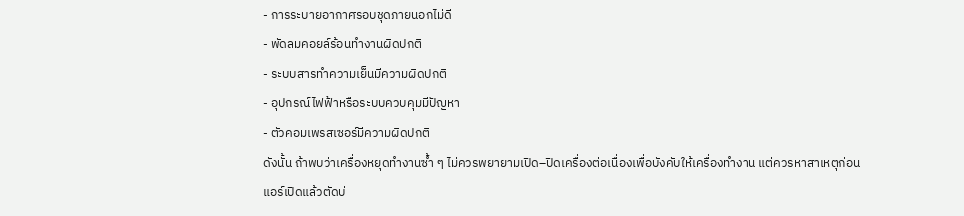- การระบายอากาศรอบชุดภายนอกไม่ดี
- พัดลมคอยล์ร้อนทำงานผิดปกติ
- ระบบสารทำความเย็นมีความผิดปกติ
- อุปกรณ์ไฟฟ้าหรือระบบควบคุมมีปัญหา
- ตัวคอมเพรสเซอร์มีความผิดปกติ
ดังนั้น ถ้าพบว่าเครื่องหยุดทำงานซ้ำ ๆ ไม่ควรพยายามเปิด–ปิดเครื่องต่อเนื่องเพื่อบังคับให้เครื่องทำงาน แต่ควรหาสาเหตุก่อน
แอร์เปิดแล้วตัดบ่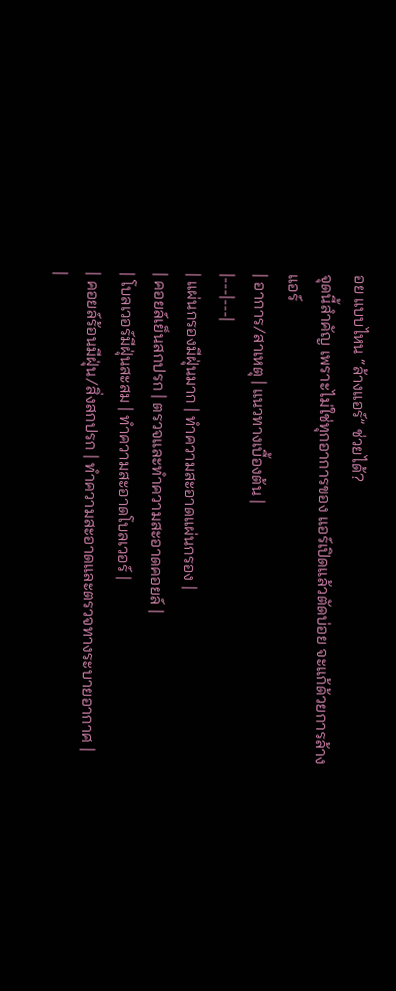อย แบบไหน “ล้างแอร์” ช่วยได้?
จุดนี้สำคัญ เพราะไม่ใช่ทุกอาการของ แอร์เปิดแล้วตัดบ่อย จะแก้ด้วยการล้างแอร์
| อาการ/สาเหตุ | แนวทางเบื้องต้น |
|---|---|
| แผ่นกรองมีฝุ่นมาก | ทำความสะอาดแผ่นกรอง |
| คอยล์เย็นสกปรก | ตรวจและทำความสะอาดคอยล์ |
| โบลเวอร์มีฝุ่นสะสม | ทำความสะอาดโบลเวอร์ |
| คอยล์ร้อนมีฝุ่น/สิ่งสกปรก | ทำความสะอาดและตรวจทางระบายอากาศ |
|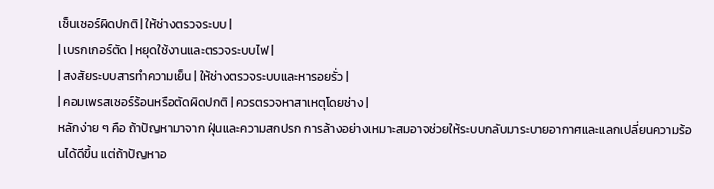เซ็นเซอร์ผิดปกติ | ให้ช่างตรวจระบบ |
| เบรกเกอร์ตัด | หยุดใช้งานและตรวจระบบไฟ |
| สงสัยระบบสารทำความเย็น | ให้ช่างตรวจระบบและหารอยรั่ว |
| คอมเพรสเซอร์ร้อนหรือตัดผิดปกติ | ควรตรวจหาสาเหตุโดยช่าง |
หลักง่าย ๆ คือ ถ้าปัญหามาจาก ฝุ่นและความสกปรก การล้างอย่างเหมาะสมอาจช่วยให้ระบบกลับมาระบายอากาศและแลกเปลี่ยนความร้อนได้ดีขึ้น แต่ถ้าปัญหาอ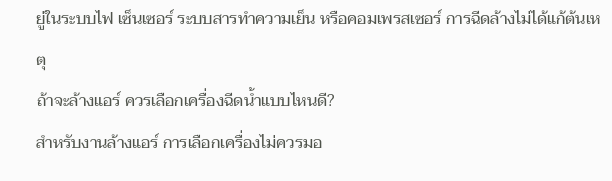ยู่ในระบบไฟ เซ็นเซอร์ ระบบสารทำความเย็น หรือคอมเพรสเซอร์ การฉีดล้างไม่ได้แก้ต้นเหตุ
ถ้าจะล้างแอร์ ควรเลือกเครื่องฉีดน้ำแบบไหนดี?
สำหรับงานล้างแอร์ การเลือกเครื่องไม่ควรมอ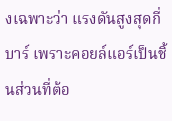งเฉพาะว่า แรงดันสูงสุดกี่บาร์ เพราะคอยล์แอร์เป็นชิ้นส่วนที่ต้อ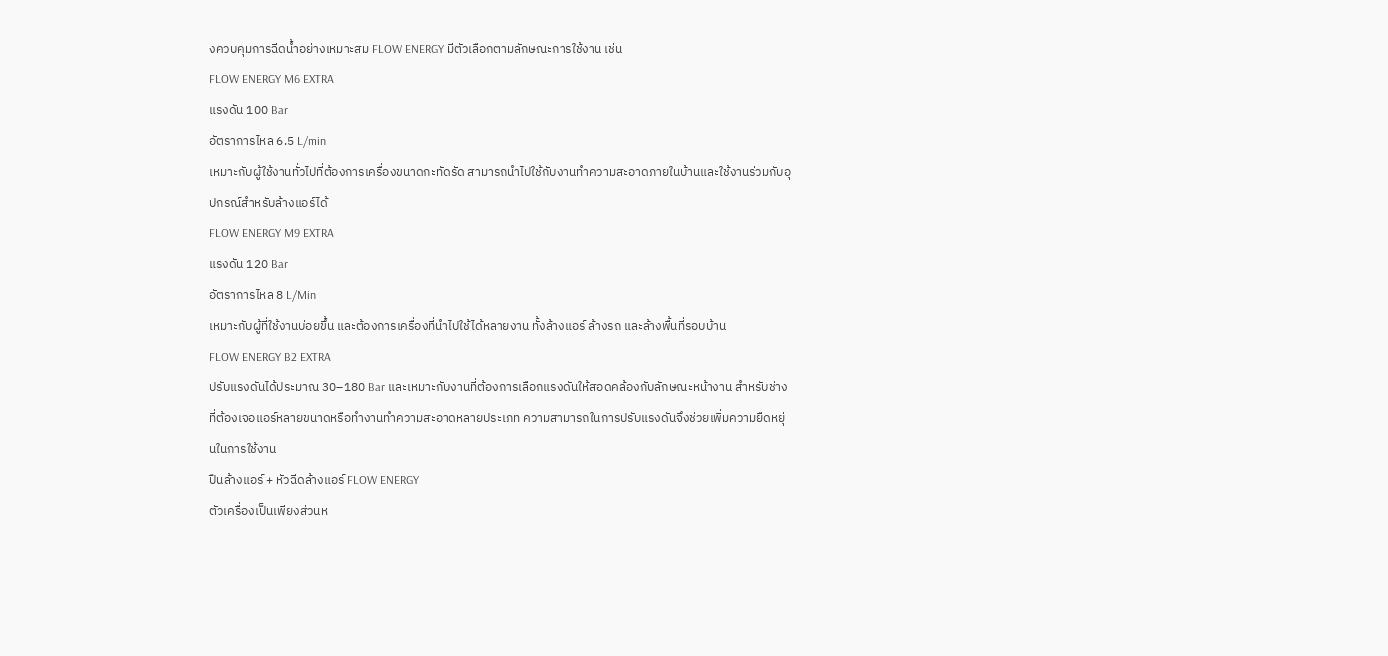งควบคุมการฉีดน้ำอย่างเหมาะสม FLOW ENERGY มีตัวเลือกตามลักษณะการใช้งาน เช่น
FLOW ENERGY M6 EXTRA
แรงดัน 100 Bar
อัตราการไหล 6.5 L/min
เหมาะกับผู้ใช้งานทั่วไปที่ต้องการเครื่องขนาดกะทัดรัด สามารถนำไปใช้กับงานทำความสะอาดภายในบ้านและใช้งานร่วมกับอุปกรณ์สำหรับล้างแอร์ได้
FLOW ENERGY M9 EXTRA
แรงดัน 120 Bar
อัตราการไหล 8 L/Min
เหมาะกับผู้ที่ใช้งานบ่อยขึ้น และต้องการเครื่องที่นำไปใช้ได้หลายงาน ทั้งล้างแอร์ ล้างรถ และล้างพื้นที่รอบบ้าน
FLOW ENERGY B2 EXTRA
ปรับแรงดันได้ประมาณ 30–180 Bar และเหมาะกับงานที่ต้องการเลือกแรงดันให้สอดคล้องกับลักษณะหน้างาน สำหรับช่างที่ต้องเจอแอร์หลายขนาดหรือทำงานทำความสะอาดหลายประเภท ความสามารถในการปรับแรงดันจึงช่วยเพิ่มความยืดหยุ่นในการใช้งาน
ปืนล้างแอร์ + หัวฉีดล้างแอร์ FLOW ENERGY
ตัวเครื่องเป็นเพียงส่วนห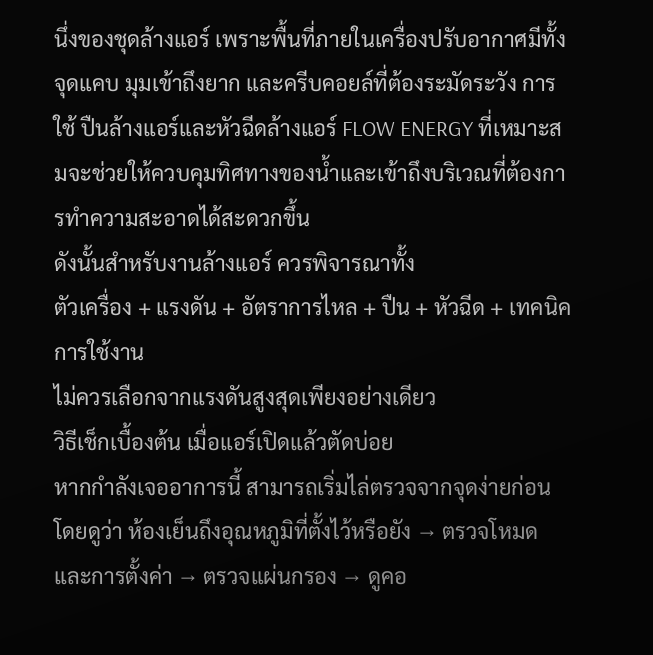นึ่งของชุดล้างแอร์ เพราะพื้นที่ภายในเครื่องปรับอากาศมีทั้งจุดแคบ มุมเข้าถึงยาก และครีบคอยล์ที่ต้องระมัดระวัง การใช้ ปืนล้างแอร์และหัวฉีดล้างแอร์ FLOW ENERGY ที่เหมาะสมจะช่วยให้ควบคุมทิศทางของน้ำและเข้าถึงบริเวณที่ต้องการทำความสะอาดได้สะดวกขึ้น
ดังนั้นสำหรับงานล้างแอร์ ควรพิจารณาทั้ง
ตัวเครื่อง + แรงดัน + อัตราการไหล + ปืน + หัวฉีด + เทคนิคการใช้งาน
ไม่ควรเลือกจากแรงดันสูงสุดเพียงอย่างเดียว
วิธีเช็กเบื้องต้น เมื่อแอร์เปิดแล้วตัดบ่อย
หากกำลังเจออาการนี้ สามารถเริ่มไล่ตรวจจากจุดง่ายก่อน โดยดูว่า ห้องเย็นถึงอุณหภูมิที่ตั้งไว้หรือยัง → ตรวจโหมดและการตั้งค่า → ตรวจแผ่นกรอง → ดูคอ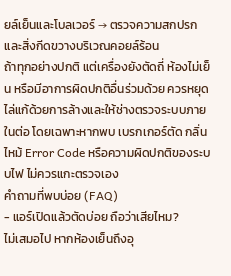ยล์เย็นและโบลเวอร์ → ตรวจความสกปรกและสิ่งกีดขวางบริเวณคอยล์ร้อน
ถ้าทุกอย่างปกติ แต่เครื่องยังตัดถี่ ห้องไม่เย็น หรือมีอาการผิดปกติอื่นร่วมด้วย ควรหยุดไล่แก้ด้วยการล้างและให้ช่างตรวจระบบภายในต่อ โดยเฉพาะหากพบ เบรกเกอร์ตัด กลิ่นไหม้ Error Code หรือความผิดปกติของระบบไฟ ไม่ควรแกะตรวจเอง
คำถามที่พบบ่อย (FAQ)
- แอร์เปิดแล้วตัดบ่อย ถือว่าเสียไหม?
ไม่เสมอไป หากห้องเย็นถึงอุ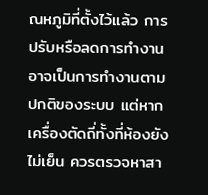ณหภูมิที่ตั้งไว้แล้ว การปรับหรือลดการทำงานอาจเป็นการทำงานตามปกติของระบบ แต่หากเครื่องตัดถี่ทั้งที่ห้องยังไม่เย็น ควรตรวจหาสา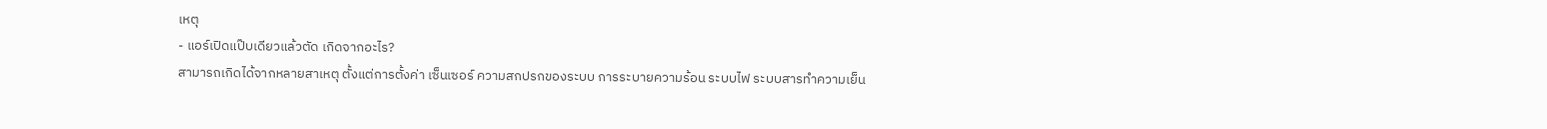เหตุ
- แอร์เปิดแป๊บเดียวแล้วตัด เกิดจากอะไร?
สามารถเกิดได้จากหลายสาเหตุ ตั้งแต่การตั้งค่า เซ็นเซอร์ ความสกปรกของระบบ การระบายความร้อน ระบบไฟ ระบบสารทำความเย็น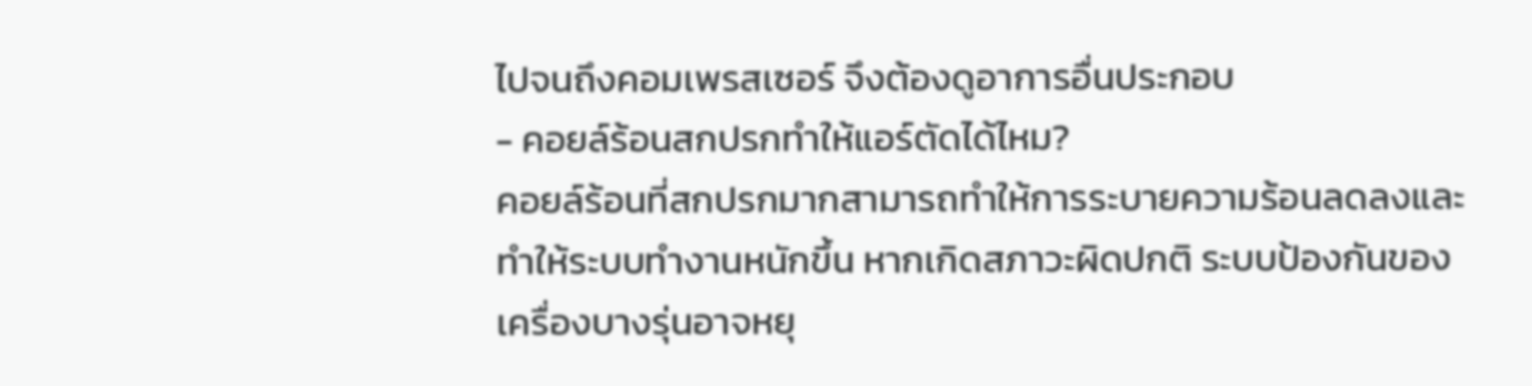ไปจนถึงคอมเพรสเซอร์ จึงต้องดูอาการอื่นประกอบ
- คอยล์ร้อนสกปรกทำให้แอร์ตัดได้ไหม?
คอยล์ร้อนที่สกปรกมากสามารถทำให้การระบายความร้อนลดลงและทำให้ระบบทำงานหนักขึ้น หากเกิดสภาวะผิดปกติ ระบบป้องกันของเครื่องบางรุ่นอาจหยุ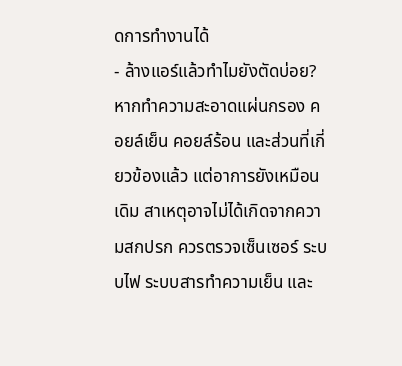ดการทำงานได้
- ล้างแอร์แล้วทำไมยังตัดบ่อย?
หากทำความสะอาดแผ่นกรอง คอยล์เย็น คอยล์ร้อน และส่วนที่เกี่ยวข้องแล้ว แต่อาการยังเหมือนเดิม สาเหตุอาจไม่ได้เกิดจากความสกปรก ควรตรวจเซ็นเซอร์ ระบบไฟ ระบบสารทำความเย็น และ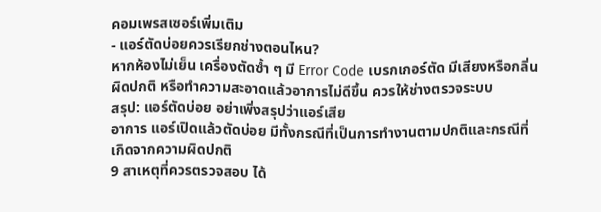คอมเพรสเซอร์เพิ่มเติม
- แอร์ตัดบ่อยควรเรียกช่างตอนไหน?
หากห้องไม่เย็น เครื่องตัดซ้ำ ๆ มี Error Code เบรกเกอร์ตัด มีเสียงหรือกลิ่นผิดปกติ หรือทำความสะอาดแล้วอาการไม่ดีขึ้น ควรให้ช่างตรวจระบบ
สรุป: แอร์ตัดบ่อย อย่าเพิ่งสรุปว่าแอร์เสีย
อาการ แอร์เปิดแล้วตัดบ่อย มีทั้งกรณีที่เป็นการทำงานตามปกติและกรณีที่เกิดจากความผิดปกติ
9 สาเหตุที่ควรตรวจสอบ ได้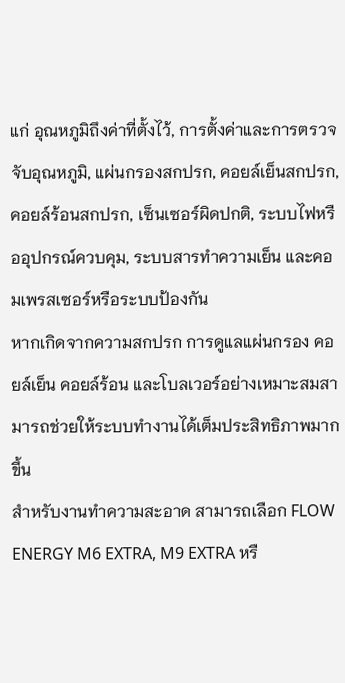แก่ อุณหภูมิถึงค่าที่ตั้งไว้, การตั้งค่าและการตรวจจับอุณหภูมิ, แผ่นกรองสกปรก, คอยล์เย็นสกปรก, คอยล์ร้อนสกปรก, เซ็นเซอร์ผิดปกติ, ระบบไฟหรืออุปกรณ์ควบคุม, ระบบสารทำความเย็น และคอมเพรสเซอร์หรือระบบป้องกัน
หากเกิดจากความสกปรก การดูแลแผ่นกรอง คอยล์เย็น คอยล์ร้อน และโบลเวอร์อย่างเหมาะสมสามารถช่วยให้ระบบทำงานได้เต็มประสิทธิภาพมากขึ้น
สำหรับงานทำความสะอาด สามารถเลือก FLOW ENERGY M6 EXTRA, M9 EXTRA หรื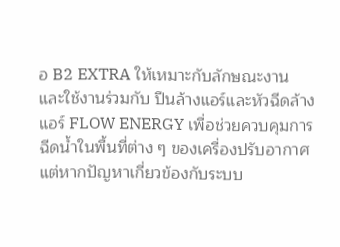อ B2 EXTRA ให้เหมาะกับลักษณะงาน และใช้งานร่วมกับ ปืนล้างแอร์และหัวฉีดล้างแอร์ FLOW ENERGY เพื่อช่วยควบคุมการฉีดน้ำในพื้นที่ต่าง ๆ ของเครื่องปรับอากาศ
แต่หากปัญหาเกี่ยวข้องกับระบบ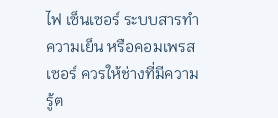ไฟ เซ็นเซอร์ ระบบสารทำความเย็น หรือคอมเพรสเซอร์ ควรให้ช่างที่มีความรู้ต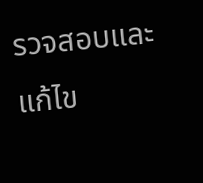รวจสอบและแก้ไข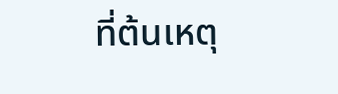ที่ต้นเหตุ